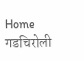Home गडचिरोली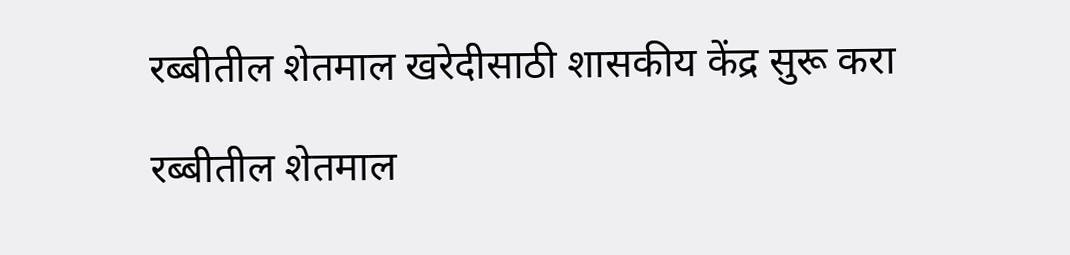रब्बीतील शेतमाल खरेदीसाठी शासकीय केंद्र सुरू करा

रब्बीतील शेतमाल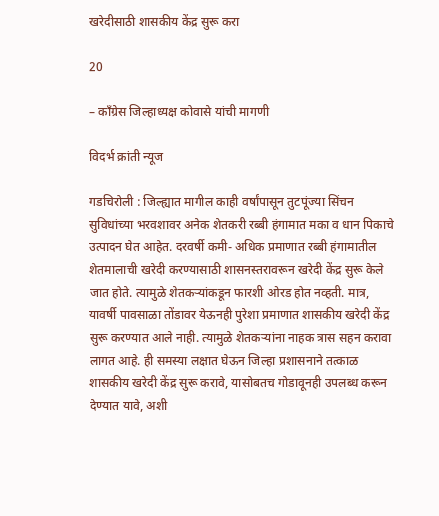खरेदीसाठी शासकीय केंद्र सुरू करा

20

– काँग्रेस जिल्हाध्यक्ष कोवासे यांची मागणी

विदर्भ क्रांती न्यूज

गडचिरोली : जिल्ह्यात मागील काही वर्षांपासून तुटपूंज्या सिंचन सुविधांच्या भरवशावर अनेक शेतकरी रब्बी हंगामात मका व धान पिकाचे उत्पादन घेत आहेत. दरवर्षी कमी- अधिक प्रमाणात रब्बी हंगामातील शेतमालाची खरेदी करण्यासाठी शासनस्तरावरून खरेदी केंद्र सुरू केले जात होते. त्यामुळे शेतकऱ्यांकडून फारशी ओरड होत नव्हती. मात्र, यावर्षी पावसाळा तोंडावर येऊनही पुरेशा प्रमाणात शासकीय खरेदी केंद्र सुरू करण्यात आले नाही. त्यामुळे शेतकऱ्यांना नाहक त्रास सहन करावा लागत आहे. ही समस्या लक्षात घेऊन जिल्हा प्रशासनाने तत्काळ शासकीय खरेदी केंद्र सुरू करावे, यासोबतच गोडावूनही उपलब्ध करून देण्यात यावे, अशी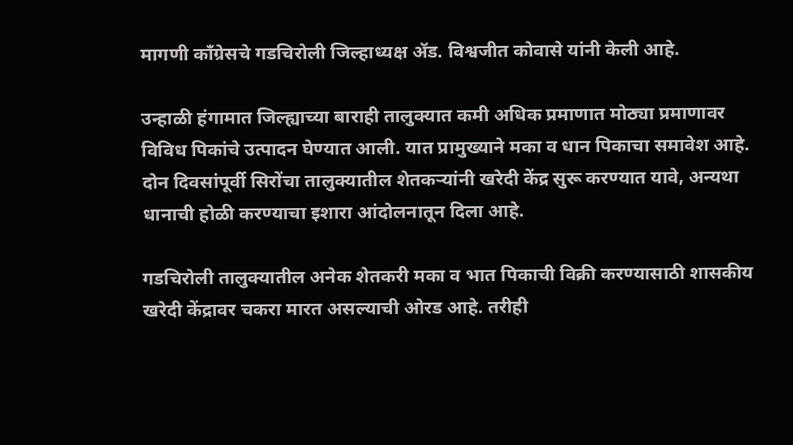मागणी काँग्रेसचे गडचिरोली जिल्हाध्यक्ष ॲड. विश्वजीत कोवासे यांनी केली आहे.

उन्हाळी हंगामात जिल्ह्याच्या बाराही तालुक्यात कमी अधिक प्रमाणात मोठ्या प्रमाणावर विविध पिकांचे उत्पादन घेण्यात आली. यात प्रामुख्याने मका व धान पिकाचा समावेश आहे. दोन दिवसांपूर्वी सिरोंचा तालुक्यातील शेतकऱ्यांनी खरेदी केंद्र सुरू करण्यात यावे, अन्यथा धानाची होळी करण्याचा इशारा आंदोलनातून दिला आहे.

गडचिरोली तालुक्यातील अनेक शेतकरी मका व भात पिकाची विक्री करण्यासाठी शासकीय खरेदी केंद्रावर चकरा मारत असल्याची ओरड आहे. तरीही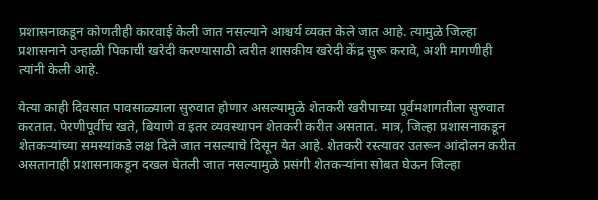प्रशासनाकडून कोणतीही कारवाई केली जात नसल्याने आश्चर्य व्यक्त केले जात आहे. त्यामुळे जिल्हा प्रशासनाने उन्हाळी पिकाची खरेदी करण्यासाठी त्वरीत शासकीय खरेदी केंद्र सुरू करावे, अशी मागणीही त्यांनी केली आहे.

येत्या काही दिवसात पावसाळ्याला सुरुवात होणार असल्यामुळे शेतकरी खरीपाच्या पूर्वमशागतीला सुरुवात करतात. पेरणीपूर्वीच खते, बियाणे व इतर व्यवस्थापन शेतकरी करीत असतात. मात्र, जिल्हा प्रशासनाकडून शेतकऱ्यांच्या समस्यांकडे लक्ष दिले जात नसल्याचे दिसून येत आहे. शेतकरी रस्त्यावर उतरून आंदोलन करीत असतानाही प्रशासनाकडून दखल घेतली जात नसल्यामुळे प्रसंगी शेतकऱ्यांना सोबत घेऊन जिल्हा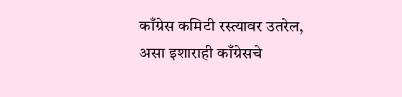काँग्रेस कमिटी रस्त्यावर उतरेल, असा इशाराही काँग्रेसचे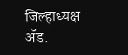जिल्हाध्यक्ष ॲड.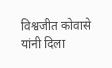विश्वजीत कोवासे यांनी दिला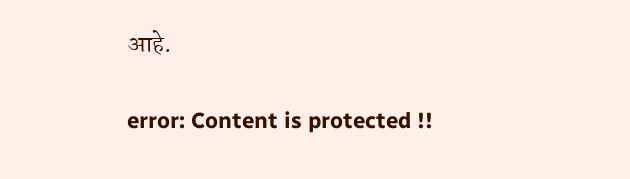आहे.

error: Content is protected !!